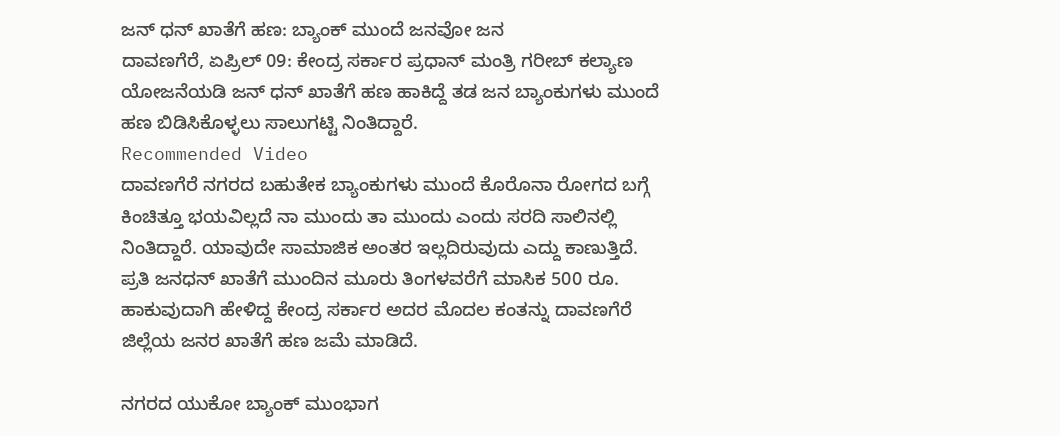ಜನ್ ಧನ್ ಖಾತೆಗೆ ಹಣ: ಬ್ಯಾಂಕ್ ಮುಂದೆ ಜನವೋ ಜನ
ದಾವಣಗೆರೆ, ಏಪ್ರಿಲ್ 09: ಕೇಂದ್ರ ಸರ್ಕಾರ ಪ್ರಧಾನ್ ಮಂತ್ರಿ ಗರೀಬ್ ಕಲ್ಯಾಣ ಯೋಜನೆಯಡಿ ಜನ್ ಧನ್ ಖಾತೆಗೆ ಹಣ ಹಾಕಿದ್ದೆ ತಡ ಜನ ಬ್ಯಾಂಕುಗಳು ಮುಂದೆ ಹಣ ಬಿಡಿಸಿಕೊಳ್ಳಲು ಸಾಲುಗಟ್ಟಿ ನಿಂತಿದ್ದಾರೆ.
Recommended Video
ದಾವಣಗೆರೆ ನಗರದ ಬಹುತೇಕ ಬ್ಯಾಂಕುಗಳು ಮುಂದೆ ಕೊರೊನಾ ರೋಗದ ಬಗ್ಗೆ ಕಿಂಚಿತ್ತೂ ಭಯವಿಲ್ಲದೆ ನಾ ಮುಂದು ತಾ ಮುಂದು ಎಂದು ಸರದಿ ಸಾಲಿನಲ್ಲಿ ನಿಂತಿದ್ದಾರೆ. ಯಾವುದೇ ಸಾಮಾಜಿಕ ಅಂತರ ಇಲ್ಲದಿರುವುದು ಎದ್ದು ಕಾಣುತ್ತಿದೆ.
ಪ್ರತಿ ಜನಧನ್ ಖಾತೆಗೆ ಮುಂದಿನ ಮೂರು ತಿಂಗಳವರೆಗೆ ಮಾಸಿಕ 500 ರೂ. ಹಾಕುವುದಾಗಿ ಹೇಳಿದ್ದ ಕೇಂದ್ರ ಸರ್ಕಾರ ಅದರ ಮೊದಲ ಕಂತನ್ನು ದಾವಣಗೆರೆ ಜಿಲ್ಲೆಯ ಜನರ ಖಾತೆಗೆ ಹಣ ಜಮೆ ಮಾಡಿದೆ.

ನಗರದ ಯುಕೋ ಬ್ಯಾಂಕ್ ಮುಂಭಾಗ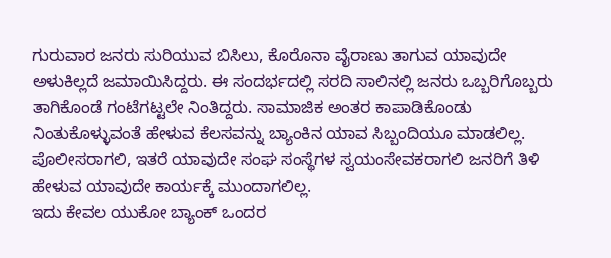ಗುರುವಾರ ಜನರು ಸುರಿಯುವ ಬಿಸಿಲು, ಕೊರೊನಾ ವೈರಾಣು ತಾಗುವ ಯಾವುದೇ ಅಳುಕಿಲ್ಲದೆ ಜಮಾಯಿಸಿದ್ದರು. ಈ ಸಂದರ್ಭದಲ್ಲಿ ಸರದಿ ಸಾಲಿನಲ್ಲಿ ಜನರು ಒಬ್ಬರಿಗೊಬ್ಬರು ತಾಗಿಕೊಂಡೆ ಗಂಟೆಗಟ್ಟಲೇ ನಿಂತಿದ್ದರು. ಸಾಮಾಜಿಕ ಅಂತರ ಕಾಪಾಡಿಕೊಂಡು ನಿಂತುಕೊಳ್ಳುವಂತೆ ಹೇಳುವ ಕೆಲಸವನ್ನು ಬ್ಯಾಂಕಿನ ಯಾವ ಸಿಬ್ಬಂದಿಯೂ ಮಾಡಲಿಲ್ಲ.
ಪೊಲೀಸರಾಗಲಿ, ಇತರೆ ಯಾವುದೇ ಸಂಘ ಸಂಸ್ಥೆಗಳ ಸ್ವಯಂಸೇವಕರಾಗಲಿ ಜನರಿಗೆ ತಿಳಿ ಹೇಳುವ ಯಾವುದೇ ಕಾರ್ಯಕ್ಕೆ ಮುಂದಾಗಲಿಲ್ಲ.
ಇದು ಕೇವಲ ಯುಕೋ ಬ್ಯಾಂಕ್ ಒಂದರ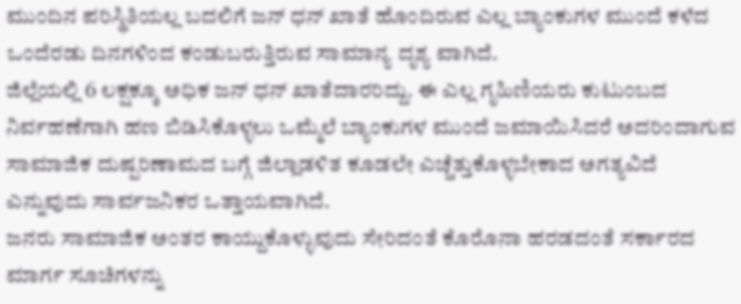ಮುಂದಿನ ಪರಿಸ್ಥಿತಿಯಲ್ಲ ಬದಲಿಗೆ ಜನ್ ಧನ್ ಖಾತೆ ಹೊಂದಿರುವ ಎಲ್ಲ ಬ್ಯಾಂಕುಗಳ ಮುಂದೆ ಕಳೆದ ಒಂದೆರಡು ದಿನಗಳಿಂದ ಕಂಡುಬರುತ್ತಿರುವ ಸಾಮಾನ್ಯ ದೃಶ್ಯ ವಾಗಿದೆ.
ಜಿಲ್ಲೆಯಲ್ಲಿ 6 ಲಕ್ಷಕ್ಕೂ ಅಧಿಕ ಜನ್ ಧನ್ ಖಾತೆದಾರರಿದ್ದು. ಈ ಎಲ್ಲ ಗೃಹಿಣಿಯರು ಕುಟುಂಬದ ನಿರ್ವಹಣೆಗಾಗಿ ಹಣ ಬಿಡಿಸಿಕೊಳ್ಳಲು ಒಮ್ಮೆಲೆ ಬ್ಯಾಂಕುಗಳ ಮುಂದೆ ಜಮಾಯಿಸಿದರೆ ಅದರಿಂದಾಗುವ ಸಾಮಾಜಿಕ ದುಷ್ಪರಿಣಾಮದ ಬಗ್ಗೆ ಜಿಲ್ಲಾಡಳಿತ ಕೂಡಲೇ ಎಚ್ಚೆತ್ತುಕೊಳ್ಳಬೇಕಾದ ಅಗತ್ಯವಿದೆ ಎನ್ನುವುದು ಸಾರ್ವಜನಿಕರ ಒತ್ತಾಯವಾಗಿದೆ.
ಜನರು ಸಾಮಾಜಿಕ ಅಂತರ ಕಾಯ್ದುಕೊಳ್ಳುವುದು ಸೇರಿದಂತೆ ಕೊರೊನಾ ಹರಡದಂತೆ ಸರ್ಕಾರದ ಮಾರ್ಗ ಸೂಚಿಗಳನ್ನು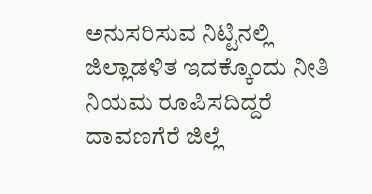ಅನುಸರಿಸುವ ನಿಟ್ಟಿನಲ್ಲಿ ಜಿಲ್ಲಾಡಳಿತ ಇದಕ್ಕೊಂದು ನೀತಿ ನಿಯಮ ರೂಪಿಸದಿದ್ದರೆ ದಾವಣಗೆರೆ ಜಿಲ್ಲೆ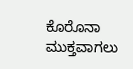ಕೊರೊನಾ ಮುಕ್ತವಾಗಲು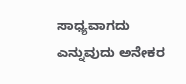ಸಾಧ್ಯವಾಗದು ಎನ್ನುವುದು ಅನೇಕರ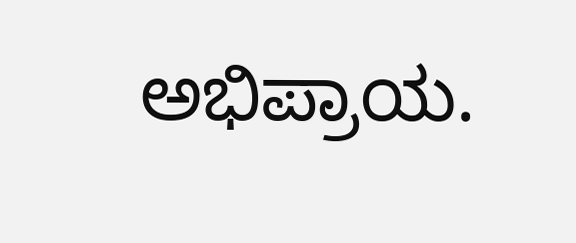ಅಭಿಪ್ರಾಯ.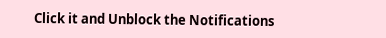Click it and Unblock the Notifications